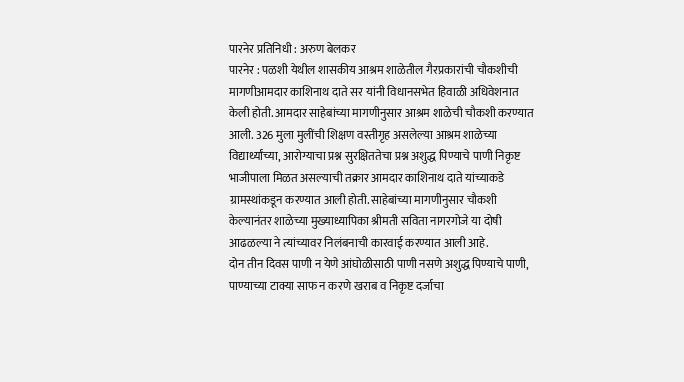पारनेर प्रतिनिधी : अरुण बेलकर
पारनेर : पळशी येथील शासकीय आश्रम शाळेतील गैरप्रकारांची चौकशीची मागणीआमदार काशिनाथ दाते सर यांनी विधानसभेत हिवाळी अधिवेशनात केली होती. आमदार साहेबांच्या मागणीनुसार आश्रम शाळेची चौकशी करण्यात आली. 326 मुला मुलींची शिक्षण वस्तीगृह असलेल्या आश्रम शाळेच्या विद्यार्थ्यांच्या, आरोग्याचा प्रश्न सुरक्षिततेचा प्रश्न अशुद्ध पिण्याचे पाणी निकृष्ट भाजीपाला मिळत असल्याची तक्रार आमदार काशिनाथ दाते यांच्याकडे ग्रामस्थांकडून करण्यात आली होती. साहेबांच्या मागणीनुसार चौकशी केल्यानंतर शाळेच्या मुख्याध्यापिका श्रीमती सविता नागरगोजे या दोषी आढळल्या ने त्यांच्यावर निलंबनाची कारवाई करण्यात आली आहे.
दोन तीन दिवस पाणी न येणे आंघोळीसाठी पाणी नसणे अशुद्ध पिण्याचे पाणी, पाण्याच्या टाक्या साफ न करणे खराब व निकृष्ट दर्जाचा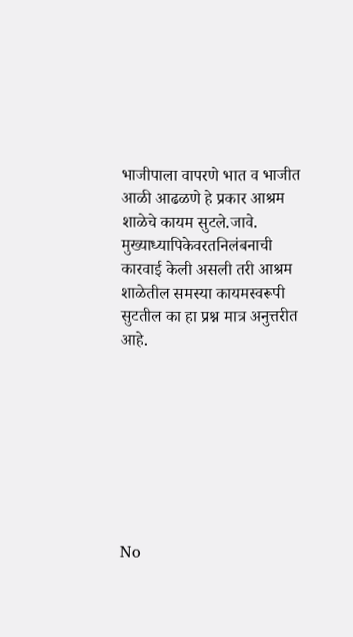भाजीपाला वापरणे भात व भाजीत आळी आढळणे हे प्रकार आश्रम शाळेचे कायम सुटले.जावे.
मुख्याध्यापिकेवरतनिलंबनाची कारवाई केली असली तरी आश्रम शाळेतील समस्या कायमस्वरूपी सुटतील का हा प्रश्न मात्र अनुत्तरीत आहे.








No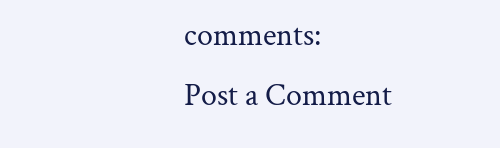comments:
Post a Comment